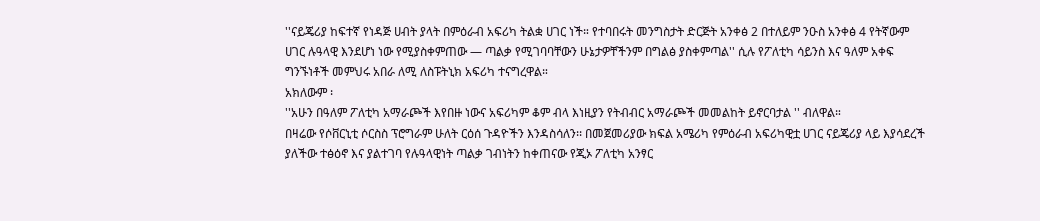''ናይጄሪያ ከፍተኛ የነዳጅ ሀብት ያላት በምዕራብ አፍሪካ ትልቋ ሀገር ነች። የተባበሩት መንግስታት ድርጅት አንቀፅ 2 በተለይም ንዑስ አንቀፅ 4 የትኛውም ሀገር ሉዓላዊ እንደሆነ ነው የሚያስቀምጠው — ጣልቃ የሚገባባቸውን ሁኔታዎቸችንም በግልፅ ያስቀምጣል'' ሲሉ የፖለቲካ ሳይንስ እና ዓለም አቀፍ ግንኙነቶች መምህሩ አበራ ለሚ ለስፑትኒክ አፍሪካ ተናግረዋል።
አክለውም ፡
''አሁን በዓለም ፖለቲካ አማራጮች እየበዙ ነውና አፍሪካም ቆም ብላ እነዚያን የትብብር አማራጮች መመልከት ይኖርባታል '' ብለዋል።
በዛሬው የሶቨርኒቲ ሶርስስ ፕሮግራም ሁለት ርዕሰ ጉዳዮችን እንዳስሳለን፡፡ በመጀመሪያው ክፍል አሜሪካ የምዕራብ አፍሪካዊቷ ሀገር ናይጄሪያ ላይ እያሳደረች ያለችው ተፅዕኖ እና ያልተገባ የሉዓላዊነት ጣልቃ ገብነትን ከቀጠናው የጂኦ ፖለቲካ አንፃር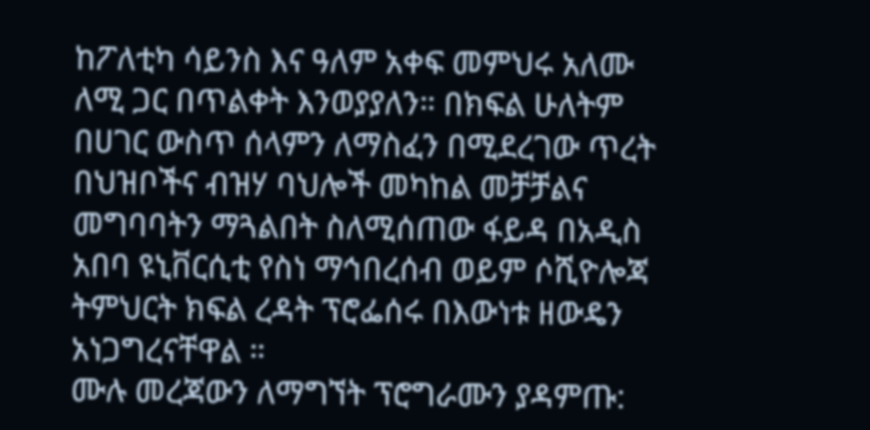ከፖለቲካ ሳይንስ እና ዓለም አቀፍ መምህሩ አለሙ ለሚ ጋር በጥልቀት እንወያያለን። በክፍል ሁለትም በሀገር ውስጥ ሰላምን ለማስፈን በሚደረገው ጥረት በህዝቦችና ብዝሃ ባህሎች መካከል መቻቻልና መግባባትን ማጓልበት ስለሚሰጠው ፋይዳ በአዲስ አበባ ዩኒቨርሲቲ የስነ ማኅበረሰብ ወይም ሶሺዮሎጃ ትምህርት ክፍል ረዳት ፕሮፌሰሩ በእውነቱ ዘውዴን አነጋግረናቸዋል ።
ሙሉ መረጃውን ለማግኘት ፕሮግራሙን ያዳምጡ: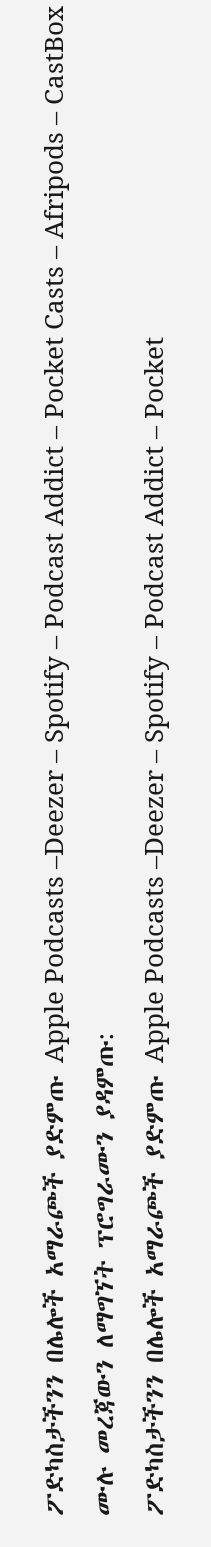ፖድካስታችንን በሌሎች አማራጮች ያድምጡ Apple Podcasts –Deezer – Spotify – Podcast Addict – Pocket Casts – Afripods – CastBox
ሙሉ መረጃውን ለማግኘት ፕሮግራሙን ያዳምጡ:
ፖድካስታችንን በሌሎች አማራጮች ያድምጡ Apple Podcasts –Deezer – Spotify – Podcast Addict – Pocket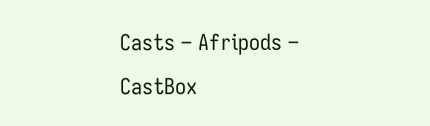Casts – Afripods – CastBox